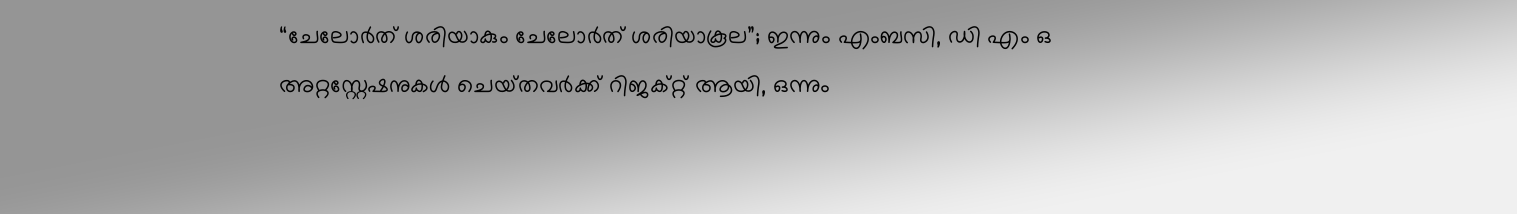“ചേലോർത് ശരിയാകും ചേലോർത് ശരിയാകൂല”; ഇന്നും എംബസി, ഡി എം ഒ അറ്റസ്റ്റേഷനുകൾ ചെയ്‌തവർക്ക് റിജക്റ്റ്‌ ആയി, ഒന്നും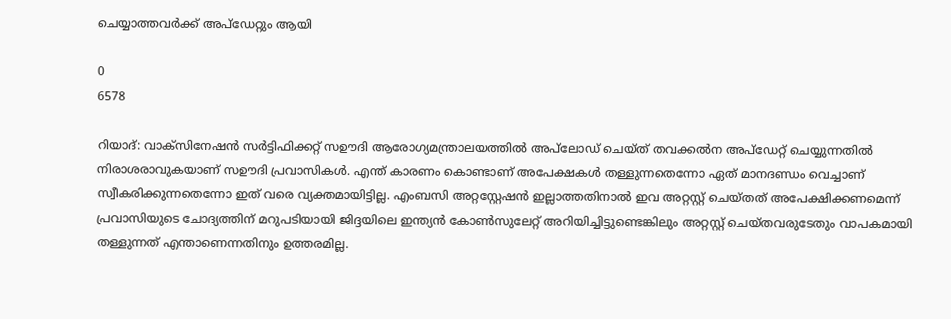ചെയ്യാത്തവർക്ക് അപ്‌ഡേറ്റും ആയി

0
6578

റിയാദ്: വാക്‌സിനേഷൻ സർട്ടിഫിക്കറ്റ് സഊദി ആരോഗ്യമന്ത്രാലയത്തിൽ അപ്‌ലോഡ് ചെയ്‌ത്‌ തവക്കൽന അപ്‌ഡേറ്റ് ചെയ്യുന്നതിൽ നിരാശരാവുകയാണ് സഊദി പ്രവാസികൾ. എന്ത് കാരണം കൊണ്ടാണ് അപേക്ഷകൾ തള്ളുന്നതെന്നോ ഏത് മാനദണ്ഡം വെച്ചാണ് സ്വീകരിക്കുന്നതെന്നോ ഇത് വരെ വ്യക്തമായിട്ടില്ല. എംബസി അറ്റസ്റ്റേഷൻ ഇല്ലാത്തതിനാൽ ഇവ അറ്റസ്റ്റ് ചെയ്തത് അപേക്ഷിക്കണമെന്ന് പ്രവാസിയുടെ ചോദ്യത്തിന് മറുപടിയായി ജിദ്ദയിലെ ഇന്ത്യൻ കോൺസുലേറ്റ് അറിയിച്ചിട്ടുണ്ടെങ്കിലും അറ്റസ്റ്റ് ചെയ്തവരുടേതും വാപകമായി തള്ളുന്നത് എന്താണെന്നതിനും ഉത്തരമില്ല.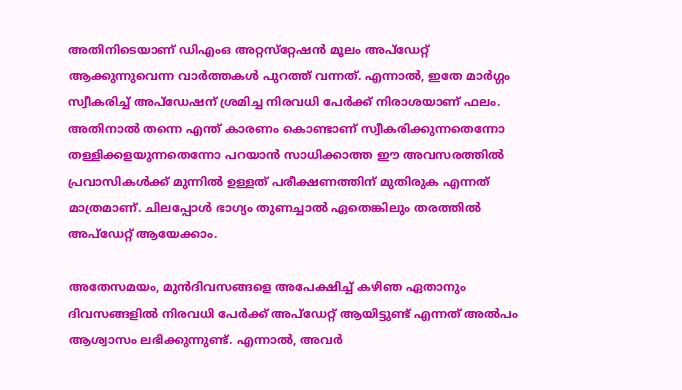അതിനിടെയാണ് ഡിഎംഒ അറ്റസ്‌റ്റേഷൻ മൂലം അപ്‍ഡേറ്റ് ആക്കുന്നുവെന്ന വാർത്തകൾ പുറത്ത് വന്നത്. എന്നാൽ, ഇതേ മാർഗ്ഗം സ്വീകരിച്ച് അപ്‌ഡേഷന് ശ്രമിച്ച നിരവധി പേർക്ക് നിരാശയാണ് ഫലം. അതിനാൽ തന്നെ എന്ത് കാരണം കൊണ്ടാണ് സ്വീകരിക്കുന്നതെന്നോ തള്ളിക്കളയുന്നതെന്നോ പറയാൻ സാധിക്കാത്ത ഈ അവസരത്തിൽ പ്രവാസികൾക്ക് മുന്നിൽ ഉള്ളത് പരീക്ഷണത്തിന് മുതിരുക എന്നത് മാത്രമാണ്. ചിലപ്പോൾ ഭാഗ്യം തുണച്ചാൽ ഏതെങ്കിലും തരത്തിൽ അപ്‌ഡേറ്റ് ആയേക്കാം.

അതേസമയം, മുൻദിവസങ്ങളെ അപേക്ഷിച്ച് കഴിഞ ഏതാനും ദിവസങ്ങളിൽ നിരവധി പേർക്ക് അപ്‌ഡേറ്റ് ആയിട്ടുണ്ട് എന്നത് അൽപം ആശ്വാസം ലഭിക്കുന്നുണ്ട്. എന്നാൽ, അവർ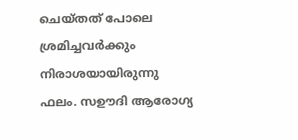ചെയ്തത് പോലെ ശ്രമിച്ചവർക്കും നിരാശയായിരുന്നു ഫലം. സഊദി ആരോഗ്യ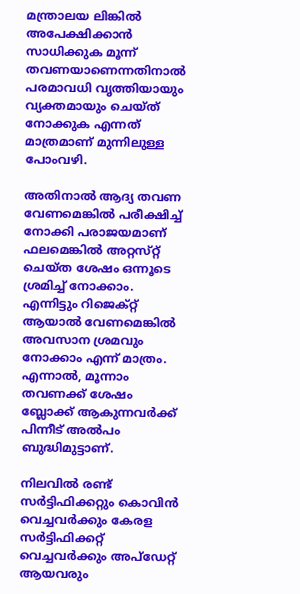മന്ത്രാലയ ലിങ്കിൽ അപേക്ഷിക്കാൻ സാധിക്കുക മൂന്ന് തവണയാണെന്നതിനാൽ പരമാവധി വൃത്തിയായും വ്യക്തമായും ചെയ്ത് നോക്കുക എന്നത് മാത്രമാണ് മുന്നിലുള്ള പോംവഴി.

അതിനാൽ ആദ്യ തവണ വേണമെങ്കിൽ പരീക്ഷിച്ച്‌ നോക്കി പരാജയമാണ് ഫലമെങ്കിൽ അറ്റസ്‌റ്റ് ചെയ്‌ത ശേഷം ഒന്നൂടെ ശ്രമിച്ച് നോക്കാം. എന്നിട്ടും റിജെക്റ്റ് ആയാൽ വേണമെങ്കിൽ അവസാന ശ്രമവും നോക്കാം എന്ന് മാത്രം. എന്നാൽ, മൂന്നാം തവണക്ക് ശേഷം ബ്ലോക്ക് ആകുന്നവർക്ക് പിന്നീട് അൽപം ബുദ്ധിമുട്ടാണ്.

നിലവിൽ രണ്ട് സർട്ടിഫിക്കറ്റും കൊവിൻ വെച്ചവർക്കും കേരള സർട്ടിഫിക്കറ്റ് വെച്ചവർക്കും അപ്‌ഡേറ്റ് ആയവരും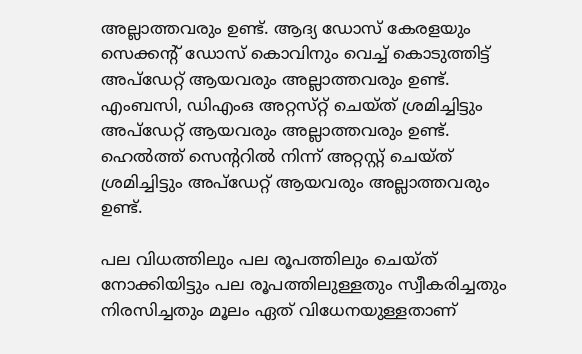അല്ലാത്തവരും ഉണ്ട്. ആദ്യ ഡോസ് കേരളയും സെക്കൻ്റ് ഡോസ് കൊവിനും വെച്ച് കൊടുത്തിട്ട് അപ്‌ഡേറ്റ് ആയവരും അല്ലാത്തവരും ഉണ്ട്. എംബസി, ഡിഎംഒ അറ്റസ്‌റ്റ് ചെയ്‌ത്‌ ശ്രമിച്ചിട്ടും അപ്‌ഡേറ്റ് ആയവരും അല്ലാത്തവരും ഉണ്ട്. ഹെൽത്ത് സെൻ്ററിൽ നിന്ന് അറ്റസ്റ്റ് ചെയ്ത് ശ്രമിച്ചിട്ടും അപ്‌ഡേറ്റ് ആയവരും അല്ലാത്തവരും ഉണ്ട്.

പല വിധത്തിലും പല രൂപത്തിലും ചെയ്‌ത്‌ നോക്കിയിട്ടും പല രൂപത്തിലുള്ളതും സ്വീകരിച്ചതും നിരസിച്ചതും മൂലം ഏത് വിധേനയുള്ളതാണ്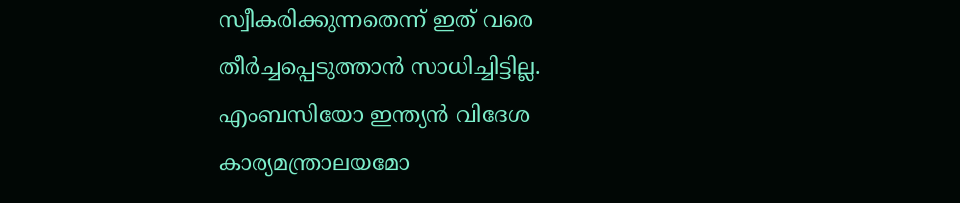സ്വീകരിക്കുന്നതെന്ന് ഇത് വരെ തീർച്ചപ്പെടുത്താൻ സാധിച്ചിട്ടില്ല. എംബസിയോ ഇന്ത്യൻ വിദേശ കാര്യമന്ത്രാലയമോ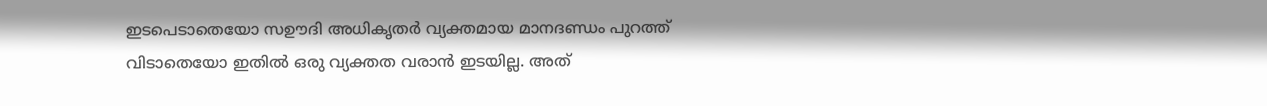ഇടപെടാതെയോ സഊദി അധികൃതർ വ്യക്തമായ മാനദണ്ഡം പുറത്ത് വിടാതെയോ ഇതിൽ ഒരു വ്യക്തത വരാൻ ഇടയില്ല. അത്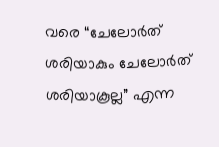വരെ “ചേലോർത് ശരിയാകും ചേലോർത് ശരിയാകൂല്ല” എന്ന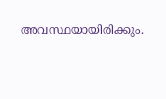അവസ്ഥയായിരിക്കും.